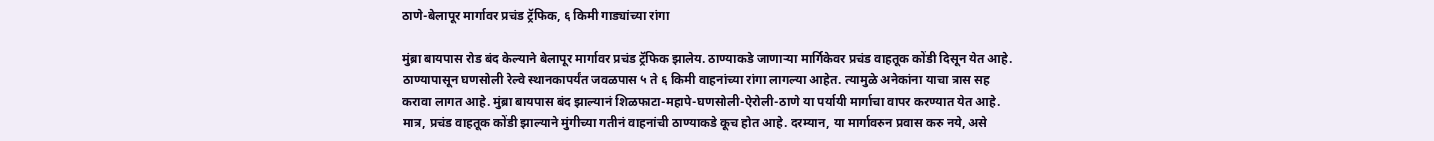ठाणे-बेलापूर मार्गावर प्रचंड ट्रॅफिक, ६ किमी गाड्यांच्या रांगा

मुंब्रा बायपास रोड बंद केल्याने बेलापूर मार्गावर प्रचंड ट्रॅफिक झालेय. ठाण्याकडे जाणाऱ्या मार्गिकेवर प्रचंड वाहतूक कोंडी दिसून येत आहे. ठाण्यापासून घणसोली रेल्वे स्थानकापर्यंत जवळपास ५ ते ६ किमी वाहनांच्या रांगा लागल्या आहेत. त्यामुळे अनेकांना याचा त्रास सह करावा लागत आहे. मुंब्रा बायपास बंद झाल्यानं शिळफाटा-महापे-घणसोली-ऐरोली-ठाणे या पर्यायी मार्गाचा वापर करण्यात येत आहे. मात्र, प्रचंड वाहतूक कोंडी झाल्याने मुंगीच्या गतीनं वाहनांची ठाण्याकडे कूच होत आहे. दरम्यान, या मार्गावरुन प्रवास करु नये, असे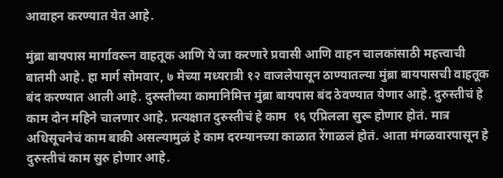आवाहन करण्यात येत आहे.

मुंब्रा बायपास मार्गावरून वाहतूक आणि ये जा करणारे प्रवासी आणि वाहन चालकांसाठी महत्त्वाची बातमी आहे. हा मार्ग सोमवार, ७ मेच्या मध्यरात्री १२ वाजलेपासून ठाण्यातल्या मुंब्रा बायपासची वाहतूक बंद करण्यात आली आहे. दुरुस्तीच्या कामानिमित्त मुंब्रा बायपास बंद ठेवण्यात येणार आहे. दुरुस्तीचं हे काम दोन महिने चालणार आहे. प्रत्यक्षात दुरुस्तीचं हे काम  १६ एप्रिलला सुरू होणार होतं. मात्र अधिसूचनेचं काम बाकी असल्यामुळं हे काम दरम्यानच्या काळात रेंगाळलं होतं. आता मंगळवारपासून हे दुरुस्तीचं काम सुरु होणार आहे.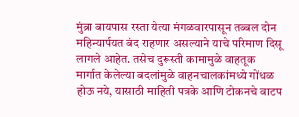मुंब्रा बायपास रस्ता येत्या मंगळवारपासून तब्बल दोन महिन्यार्पयत बंद राहणार असल्याने याचे परिमाण दिसू लागले आहेत. तसेच दुरूस्ती कामामुळे वाहतूक  मार्गात केलेल्या बदलांमुळे वाहनचालकांमध्ये गोंधळ होऊ नये, यासाठी माहिती पत्रके आणि टोकनचे वाटप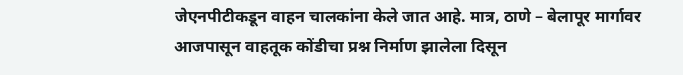जेएनपीटीकडून वाहन चालकांना केले जात आहे. मात्र, ठाणे – बेलापूर मार्गावर आजपासून वाहतूक कोंडीचा प्रश्न निर्माण झालेला दिसून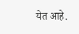येत आहे.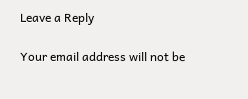Leave a Reply

Your email address will not be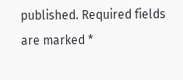published. Required fields are marked *